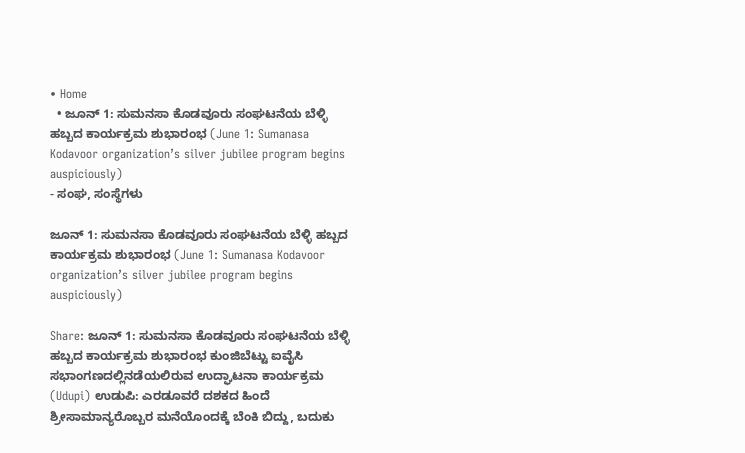• Home
  • ಜೂನ್ 1: ಸುಮನಸಾ ಕೊಡವೂರು ಸಂಘಟನೆಯ ಬೆಳ್ಳಿ ಹಬ್ಬದ ಕಾರ್ಯಕ್ರಮ ಶುಭಾರಂಭ (June 1: Sumanasa Kodavoor organization’s silver jubilee program begins auspiciously)
- ಸಂಘ, ಸಂಸ್ಥೆಗಳು

ಜೂನ್ 1: ಸುಮನಸಾ ಕೊಡವೂರು ಸಂಘಟನೆಯ ಬೆಳ್ಳಿ ಹಬ್ಬದ ಕಾರ್ಯಕ್ರಮ ಶುಭಾರಂಭ (June 1: Sumanasa Kodavoor organization’s silver jubilee program begins auspiciously)

Share: ಜೂನ್ 1: ಸುಮನಸಾ ಕೊಡವೂರು ಸಂಘಟನೆಯ ಬೆಳ್ಳಿ ಹಬ್ಬದ ಕಾರ್ಯಕ್ರಮ ಶುಭಾರಂಭ ಕುಂಜಿಬೆಟ್ಟು ಐವೈಸಿ ಸಭಾಂಗಣದಲ್ಲಿನಡೆಯಲಿರುವ ಉದ್ಘಾಟನಾ ಕಾರ್ಯಕ್ರಮ (Udupi) ಉಡುಪಿ: ಎರಡೂವರೆ ದಶಕದ ಹಿಂದೆ ಶ್ರೀಸಾಮಾನ್ಯರೊಬ್ಬರ ಮನೆಯೊಂದಕ್ಕೆ ಬೆಂಕಿ ಬಿದ್ದು, ಬದುಕು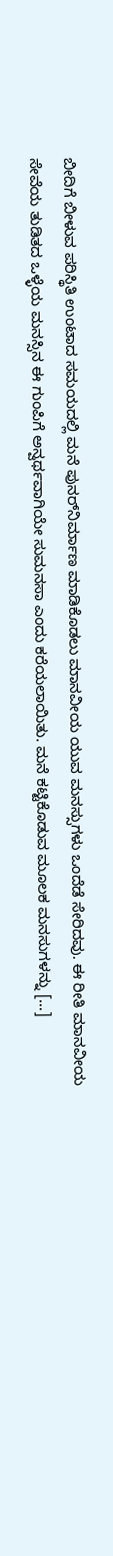ಬೀದಿಗೆ ಬೀಳುವ ಪರಿಸ್ಥಿತಿ ಉಂಟಾದ ಸಮಯದಲ್ಲಿ ಮನೆ ಪುನರ್‌ನಿರ್ಮಾಣ ಮಾಡಿಕೊಡಲು ಮಾನವೀಯ ಯುವ ಮನಸ್ಸುಗಳು ಒಂದೆಡೆ ಸೇರಿದವು. ಈ ರೀತಿ ಮಾನವೀಯ ಸೇವೆಯ ತುಡಿತದ ಒಳ್ಳೆಯ ಮನಸ್ಸಿನ ಈ ಗುಂಪಿಗೆ ಅನ್ವರ್ಥವಾಗಿಯೇ ಸುಮನಸಾ ಎಂದು ಕರೆಯಲಾಯಿತು. ಮನೆ ಕಟ್ಟಿಕೊಡುವ ಮೂಲಕ ಮನಸುಗಳನ್ನು […]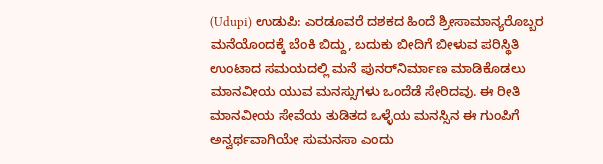(Udupi) ಉಡುಪಿ: ಎರಡೂವರೆ ದಶಕದ ಹಿಂದೆ ಶ್ರೀಸಾಮಾನ್ಯರೊಬ್ಬರ ಮನೆಯೊಂದಕ್ಕೆ ಬೆಂಕಿ ಬಿದ್ದು, ಬದುಕು ಬೀದಿಗೆ ಬೀಳುವ ಪರಿಸ್ಥಿತಿ ಉಂಟಾದ ಸಮಯದಲ್ಲಿ ಮನೆ ಪುನರ್‌ನಿರ್ಮಾಣ ಮಾಡಿಕೊಡಲು ಮಾನವೀಯ ಯುವ ಮನಸ್ಸುಗಳು ಒಂದೆಡೆ ಸೇರಿದವು. ಈ ರೀತಿ ಮಾನವೀಯ ಸೇವೆಯ ತುಡಿತದ ಒಳ್ಳೆಯ ಮನಸ್ಸಿನ ಈ ಗುಂಪಿಗೆ ಅನ್ವರ್ಥವಾಗಿಯೇ ಸುಮನಸಾ ಎಂದು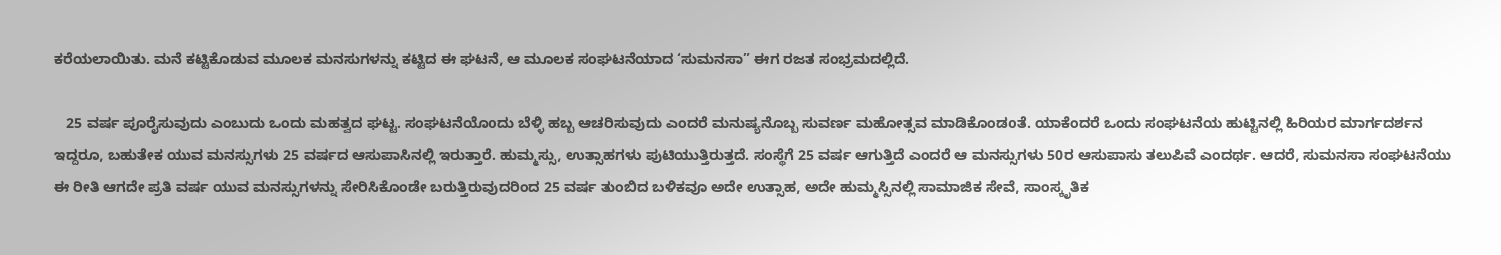ಕರೆಯಲಾಯಿತು. ಮನೆ ಕಟ್ಟಿಕೊಡುವ ಮೂಲಕ ಮನಸುಗಳನ್ನು ಕಟ್ಟಿದ ಈ ಘಟನೆ, ಆ ಮೂಲಕ ಸಂಘಟನೆಯಾದ ‘ಸುಮನಸಾ” ಈಗ ರಜತ ಸಂಭ್ರಮದಲ್ಲಿದೆ.

   25 ವರ್ಷ ಪೂರೈಸುವುದು ಎಂಬುದು ಒಂದು ಮಹತ್ವದ ಘಟ್ಟ. ಸಂಘಟನೆಯೊoದು ಬೆಳ್ಳಿ ಹಬ್ಬ ಆಚರಿಸುವುದು ಎಂದರೆ ಮನುಷ್ಯನೊಬ್ಬ ಸುವರ್ಣ ಮಹೋತ್ಸವ ಮಾಡಿಕೊಂಡoತೆ. ಯಾಕೆಂದರೆ ಒಂದು ಸಂಘಟನೆಯ ಹುಟ್ಟಿನಲ್ಲಿ ಹಿರಿಯರ ಮಾರ್ಗದರ್ಶನ ಇದ್ದರೂ, ಬಹುತೇಕ ಯುವ ಮನಸ್ಸುಗಳು 25 ವರ್ಷದ ಆಸುಪಾಸಿನಲ್ಲಿ ಇರುತ್ತಾರೆ. ಹುಮ್ಮಸ್ಸು, ಉತ್ಸಾಹಗಳು ಪುಟಿಯುತ್ತಿರುತ್ತದೆ. ಸಂಸ್ಥೆಗೆ 25 ವರ್ಷ ಆಗುತ್ತಿದೆ ಎಂದರೆ ಆ ಮನಸ್ಸುಗಳು 50ರ ಆಸುಪಾಸು ತಲುಪಿವೆ ಎಂದರ್ಥ. ಆದರೆ, ಸುಮನಸಾ ಸಂಘಟನೆಯು ಈ ರೀತಿ ಆಗದೇ ಪ್ರತಿ ವರ್ಷ ಯುವ ಮನಸ್ಸುಗಳನ್ನು ಸೇರಿಸಿಕೊಂಡೇ ಬರುತ್ತಿರುವುದರಿಂದ 25 ವರ್ಷ ತುಂಬಿದ ಬಳಿಕವೂ ಅದೇ ಉತ್ಸಾಹ, ಅದೇ ಹುಮ್ಮಸ್ಸಿನಲ್ಲಿ ಸಾಮಾಜಿಕ ಸೇವೆ, ಸಾಂಸ್ಕೃತಿಕ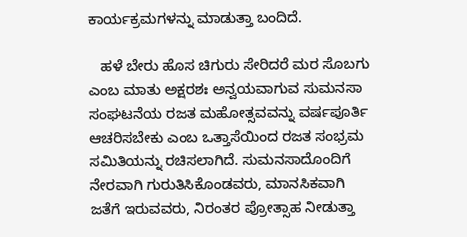ಕಾರ್ಯಕ್ರಮಗಳನ್ನು ಮಾಡುತ್ತಾ ಬಂದಿದೆ.

   ಹಳೆ ಬೇರು ಹೊಸ ಚಿಗುರು ಸೇರಿದರೆ ಮರ ಸೊಬಗು ಎಂಬ ಮಾತು ಅಕ್ಷರಶಃ ಅನ್ವಯವಾಗುವ ಸುಮನಸಾ ಸಂಘಟನೆಯ ರಜತ ಮಹೋತ್ಸವವನ್ನು ವರ್ಷಪೂರ್ತಿ ಆಚರಿಸಬೇಕು ಎಂಬ ಒತ್ತಾಸೆಯಿಂದ ರಜತ ಸಂಭ್ರಮ ಸಮಿತಿಯನ್ನು ರಚಿಸಲಾಗಿದೆ. ಸುಮನಸಾದೊಂದಿಗೆ ನೇರವಾಗಿ ಗುರುತಿಸಿಕೊಂಡವರು, ಮಾನಸಿಕವಾಗಿ ಜತೆಗೆ ಇರುವವರು, ನಿರಂತರ ಪ್ರೋತ್ಸಾಹ ನೀಡುತ್ತಾ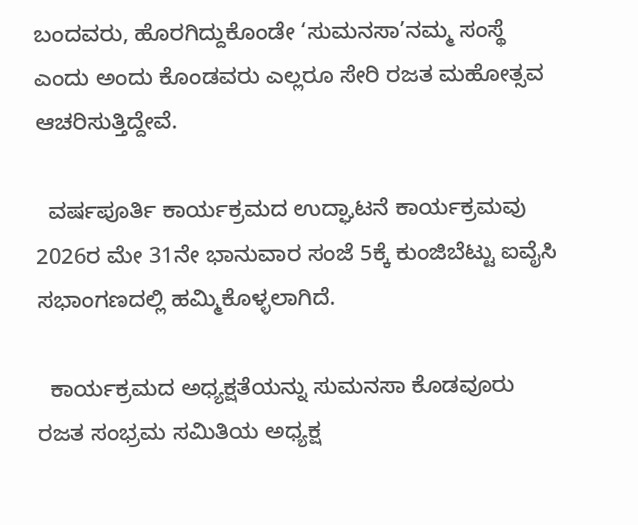ಬಂದವರು, ಹೊರಗಿದ್ದುಕೊಂಡೇ ‘ಸುಮನಸಾ’ನಮ್ಮ ಸಂಸ್ಥೆ ಎಂದು ಅಂದು ಕೊಂಡವರು ಎಲ್ಲರೂ ಸೇರಿ ರಜತ ಮಹೋತ್ಸವ ಆಚರಿಸುತ್ತಿದ್ದೇವೆ.

  ವರ್ಷಪೂರ್ತಿ ಕಾರ್ಯಕ್ರಮದ ಉದ್ಘಾಟನೆ ಕಾರ್ಯಕ್ರಮವು 2026ರ ಮೇ 31ನೇ ಭಾನುವಾರ ಸಂಜೆ 5ಕ್ಕೆ ಕುಂಜಿಬೆಟ್ಟು ಐವೈಸಿ ಸಭಾಂಗಣದಲ್ಲಿ ಹಮ್ಮಿಕೊಳ್ಳಲಾಗಿದೆ.

  ಕಾರ್ಯಕ್ರಮದ ಅಧ್ಯಕ್ಷತೆಯನ್ನು ಸುಮನಸಾ ಕೊಡವೂರು ರಜತ ಸಂಭ್ರಮ ಸಮಿತಿಯ ಅಧ್ಯಕ್ಷ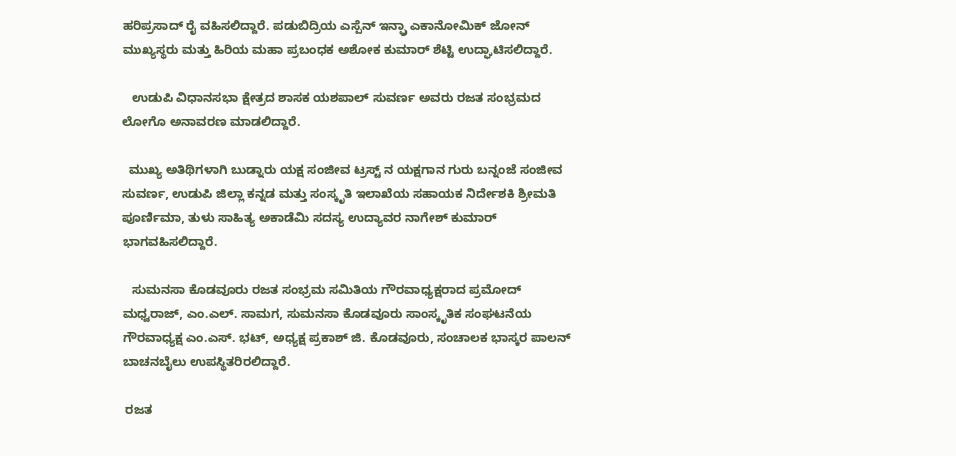ಹರಿಪ್ರಸಾದ್ ರೈ ವಹಿಸಲಿದ್ದಾರೆ. ಪಡುಬಿದ್ರಿಯ ಎಸ್ಪೆನ್‌ ಇನ್ಫ್ರಾ ಎಕಾನೋಮಿಕ್ ಜೋನ್ ಮುಖ್ಯಸ್ಥರು ಮತ್ತು ಹಿರಿಯ ಮಹಾ ಪ್ರಬಂಧಕ ಅಶೋಕ ಕುಮಾರ್ ಶೆಟ್ಟಿ ಉದ್ಘಾಟಿಸಲಿದ್ದಾರೆ.

   ಉಡುಪಿ ವಿಧಾನಸಭಾ ಕ್ಷೇತ್ರದ ಶಾಸಕ ಯಶಪಾಲ್ ಸುವರ್ಣ ಅವರು ರಜತ ಸಂಭ್ರಮದ ಲೋಗೊ ಅನಾವರಣ ಮಾಡಲಿದ್ದಾರೆ.

  ಮುಖ್ಯ ಅತಿಥಿಗಳಾಗಿ ಬುಡ್ನಾರು ಯಕ್ಷ ಸಂಜೀವ ಟ್ರಸ್ಟ್‌ ನ ಯಕ್ಷಗಾನ ಗುರು ಬನ್ನಂಜೆ ಸಂಜೀವ ಸುವರ್ಣ, ಉಡುಪಿ ಜಿಲ್ಲಾ ಕನ್ನಡ ಮತ್ತು ಸಂಸ್ಕೃತಿ ಇಲಾಖೆಯ ಸಹಾಯಕ ನಿರ್ದೇಶಕಿ ಶ್ರೀಮತಿ ಪೂರ್ಣಿಮಾ, ತುಳು ಸಾಹಿತ್ಯ ಅಕಾಡೆಮಿ ಸದಸ್ಯ ಉದ್ಯಾವರ ನಾಗೇಶ್ ಕುಮಾರ್ ಭಾಗವಹಿಸಲಿದ್ದಾರೆ.

   ಸುಮನಸಾ ಕೊಡವೂರು ರಜತ ಸಂಭ್ರಮ ಸಮಿತಿಯ ಗೌರವಾಧ್ಯಕ್ಷರಾದ ಪ್ರಮೋದ್ ಮಧ್ವರಾಜ್, ಎಂ.ಎಲ್. ಸಾಮಗ, ಸುಮನಸಾ ಕೊಡವೂರು ಸಾಂಸ್ಕೃತಿಕ ಸಂಘಟನೆಯ ಗೌರವಾಧ್ಯಕ್ಷ ಎಂ.ಎಸ್. ಭಟ್, ಅಧ್ಯಕ್ಷ ಪ್ರಕಾಶ್ ಜಿ. ಕೊಡವೂರು, ಸಂಚಾಲಕ ಭಾಸ್ಕರ ಪಾಲನ್ ಬಾಚನಬೈಲು ಉಪಸ್ಥಿತರಿರಲಿದ್ದಾರೆ.

 ರಜತ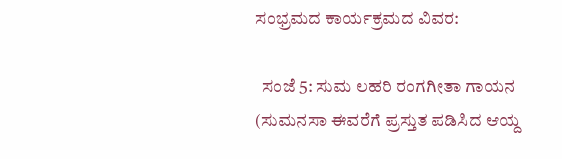ಸಂಭ್ರಮದ ಕಾರ್ಯಕ್ರಮದ ವಿವರ:

  ಸಂಜೆ 5: ಸುಮ ಲಹರಿ ರಂಗಗೀತಾ ಗಾಯನ (ಸುಮನಸಾ ಈವರೆಗೆ ಪ್ರಸ್ತುತ ಪಡಿಸಿದ ಆಯ್ದ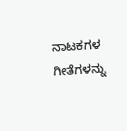ನಾಟಕಗಳ ಗೀತೆಗಳನ್ನು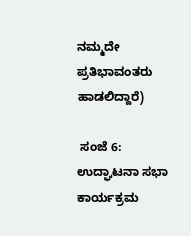ನಮ್ಮದೇ ಪ್ರತಿಭಾವಂತರು ಹಾಡಲಿದ್ದಾರೆ)

 ಸಂಜೆ 6: ಉದ್ಘಾಟನಾ ಸಭಾ ಕಾರ್ಯಕ್ರಮ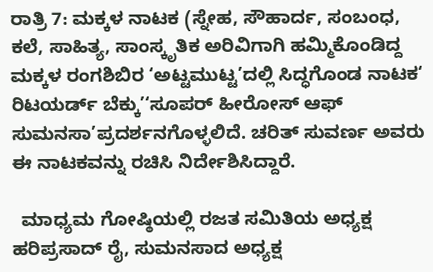ರಾತ್ರಿ 7: ಮಕ್ಕಳ ನಾಟಕ (ಸ್ನೇಹ, ಸೌಹಾರ್ದ, ಸಂಬಂಧ, ಕಲೆ, ಸಾಹಿತ್ಯ, ಸಾಂಸ್ಕೃತಿಕ ಅರಿವಿಗಾಗಿ ಹಮ್ಮಿಕೊಂಡಿದ್ದ ಮಕ್ಕಳ ರಂಗಶಿಬಿರ ‘ಅಟ್ಟಮುಟ್ಟ’ದಲ್ಲಿ ಸಿದ್ಧಗೊಂಡ ನಾಟಕ‘ ರಿಟಯರ್ಡ್ ಬೆಕ್ಕು’‘ಸೂಪರ್ ಹೀರೋಸ್ ಆಫ್ ಸುಮನಸಾ’ಪ್ರದರ್ಶನಗೊಳ್ಳಲಿದೆ. ಚರಿತ್ ಸುವರ್ಣ ಅವರು ಈ ನಾಟಕವನ್ನು ರಚಿಸಿ ನಿರ್ದೇಶಿಸಿದ್ದಾರೆ.

  ಮಾಧ್ಯಮ ಗೋಷ್ಠಿಯಲ್ಲಿ ರಜತ ಸಮಿತಿಯ ಅಧ್ಯಕ್ಷ ಹರಿಪ್ರಸಾದ್ ರೈ, ಸುಮನಸಾದ ಅಧ್ಯಕ್ಷ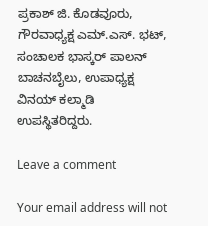ಪ್ರಕಾಶ್ ಜಿ. ಕೊಡವೂರು, ಗೌರವಾಧ್ಯಕ್ಷ ಎಮ್.ಎಸ್. ಭಟ್, ಸಂಚಾಲಕ ಭಾಸ್ಕರ್ ಪಾಲನ್ ಬಾಚನಬೈಲು, ಉಪಾಧ್ಯಕ್ಷ ವಿನಯ್ ಕಲ್ಮಾಡಿ ಉಪಸ್ಥಿತರಿದ್ದರು.

Leave a comment

Your email address will not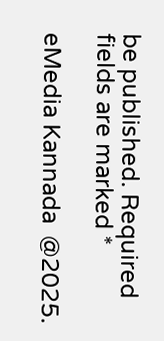be published. Required fields are marked *

eMedia Kannada  @2025.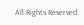All Rights Reserved.